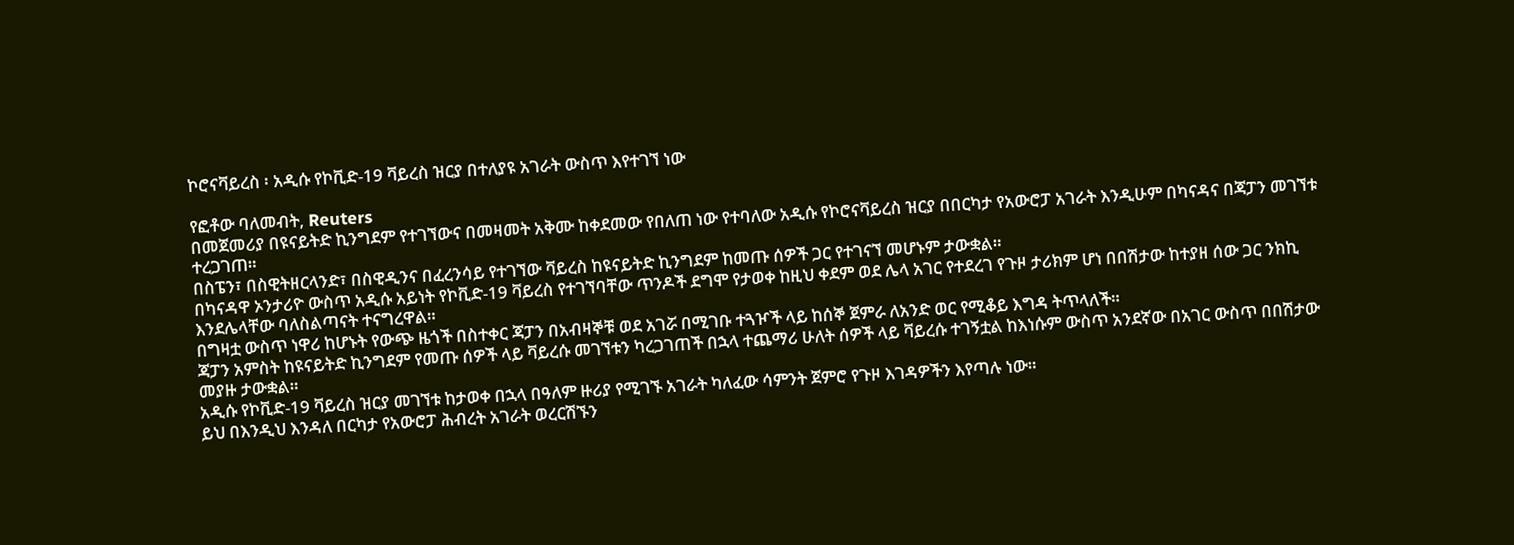ኮሮናቫይረስ ፡ አዲሱ የኮቪድ-19 ቫይረስ ዝርያ በተለያዩ አገራት ውስጥ እየተገኘ ነው

የፎቶው ባለመብት, Reuters
በመጀመሪያ በዩናይትድ ኪንግደም የተገኘውና በመዛመት አቅሙ ከቀደመው የበለጠ ነው የተባለው አዲሱ የኮሮናቫይረስ ዝርያ በበርካታ የአውሮፓ አገራት እንዲሁም በካናዳና በጃፓን መገኘቱ ተረጋገጠ።
በስፔን፣ በስዊትዘርላንድ፣ በስዊዲንና በፈረንሳይ የተገኘው ቫይረስ ከዩናይትድ ኪንግደም ከመጡ ሰዎች ጋር የተገናኘ መሆኑም ታውቋል።
በካናዳዋ ኦንታሪዮ ውስጥ አዲሱ አይነት የኮቪድ-19 ቫይረስ የተገኘባቸው ጥንዶች ደግሞ የታወቀ ከዚህ ቀደም ወደ ሌላ አገር የተደረገ የጉዞ ታሪክም ሆነ በበሽታው ከተያዘ ሰው ጋር ንክኪ እንደሌላቸው ባለስልጣናት ተናግረዋል።
በግዛቷ ውስጥ ነዋሪ ከሆኑት የውጭ ዜጎች በስተቀር ጃፓን በአብዛኞቹ ወደ አገሯ በሚገቡ ተጓዦች ላይ ከሰኞ ጀምራ ለአንድ ወር የሚቆይ እግዳ ትጥላለች።
ጃፓን አምስት ከዩናይትድ ኪንግደም የመጡ ሰዎች ላይ ቫይረሱ መገኘቱን ካረጋገጠች በኋላ ተጨማሪ ሁለት ሰዎች ላይ ቫይረሱ ተገኝቷል ከእነሱም ውስጥ አንደኛው በአገር ውስጥ በበሽታው መያዙ ታውቋል።
አዲሱ የኮቪድ-19 ቫይረስ ዝርያ መገኘቱ ከታወቀ በኋላ በዓለም ዙሪያ የሚገኙ አገራት ካለፈው ሳምንት ጀምሮ የጉዞ እገዳዎችን እየጣሉ ነው።
ይህ በእንዲህ እንዳለ በርካታ የአውሮፓ ሕብረት አገራት ወረርሽኙን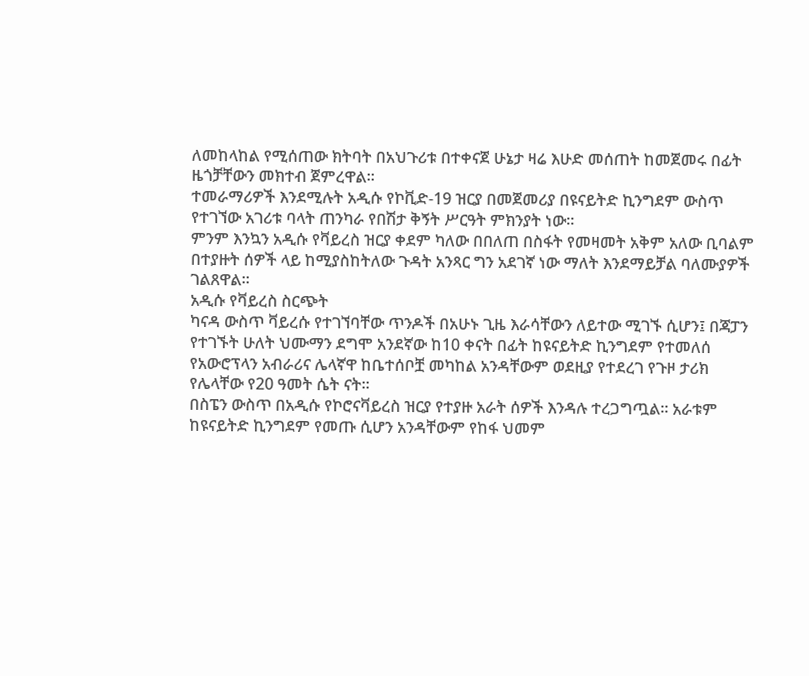ለመከላከል የሚሰጠው ክትባት በአህጉሪቱ በተቀናጀ ሁኔታ ዛሬ እሁድ መሰጠት ከመጀመሩ በፊት ዜጎቻቸውን መክተብ ጀምረዋል።
ተመራማሪዎች እንደሚሉት አዲሱ የኮቪድ-19 ዝርያ በመጀመሪያ በዩናይትድ ኪንግደም ውስጥ የተገኘው አገሪቱ ባላት ጠንካራ የበሽታ ቅኝት ሥርዓት ምክንያት ነው።
ምንም እንኳን አዲሱ የቫይረስ ዝርያ ቀደም ካለው በበለጠ በስፋት የመዛመት አቅም አለው ቢባልም በተያዙት ሰዎች ላይ ከሚያስከትለው ጉዳት አንጻር ግን አደገኛ ነው ማለት እንደማይቻል ባለሙያዎች ገልጸዋል።
አዲሱ የቫይረስ ስርጭት
ካናዳ ውስጥ ቫይረሱ የተገኘባቸው ጥንዶች በአሁኑ ጊዜ እራሳቸውን ለይተው ሚገኙ ሲሆን፤ በጃፓን የተገኙት ሁለት ህሙማን ደግሞ አንደኛው ከ10 ቀናት በፊት ከዩናይትድ ኪንግደም የተመለሰ የአውሮፕላን አብራሪና ሌላኛዋ ከቤተሰቦቿ መካከል አንዳቸውም ወደዚያ የተደረገ የጉዞ ታሪክ የሌላቸው የ20 ዓመት ሴት ናት።
በስፔን ውስጥ በአዲሱ የኮሮናቫይረስ ዝርያ የተያዙ አራት ሰዎች እንዳሉ ተረጋግጧል። አራቱም ከዩናይትድ ኪንግደም የመጡ ሲሆን አንዳቸውም የከፋ ህመም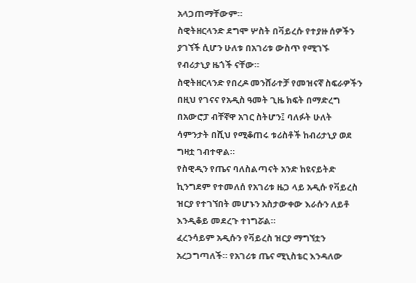አላጋጠማቸውም።
ስዊትዘርላንድ ደግሞ ሦስት በቫይረሱ የተያዙ ሰዎችን ያገኘች ሲሆን ሁለቱ በአገሪቱ ውስጥ የሚገኙ የብሪታኒያ ዜጎች ናቸው።
ስዊትዘርላንድ የበረዶ መንሸራተቻ የመዝናኛ ስፍራዎችን በዚህ የገናና የአዲስ ዓመት ጊዜ ክፍት በማድረግ በአውሮፓ ብቸኛዋ አገር ስትሆን፤ ባለፉት ሁለት ሳምንታት በሺህ የሚቆጠሩ ቱሪስቶች ከብሪታኒያ ወደ ግዛቷ ገብተዋል።
የስዊዲን የጤና ባለስልጣናት አንድ ከዩናይትድ ኪንግደም የተመለሰ የአገሪቱ ዜጋ ላይ አዲሱ የቫይረስ ዝርያ የተገኘበት መሆኑን አስታውቀው እራሱን ለይቶ እንዲቆይ መደረጉ ተነግሯል።
ፈረንሳይም አዲሱን የቫይረስ ዝርያ ማግኘቷን አረጋግጣለች። የአገሪቱ ጤና ሚኒስቴር እንዳለው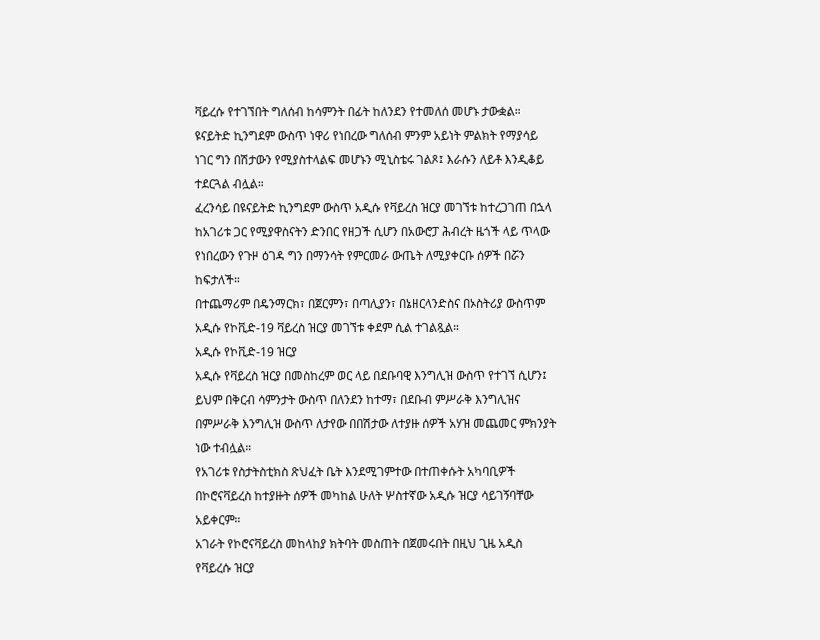ቫይረሱ የተገኘበት ግለሰብ ከሳምንት በፊት ከለንደን የተመለሰ መሆኑ ታውቋል።
ዩናይትድ ኪንግደም ውስጥ ነዋሪ የነበረው ግለሰብ ምንም አይነት ምልክት የማያሳይ ነገር ግን በሽታውን የሚያስተላልፍ መሆኑን ሚኒስቴሩ ገልጾ፤ እራሱን ለይቶ እንዲቆይ ተደርጓል ብሏል።
ፈረንሳይ በዩናይትድ ኪንግደም ውስጥ አዲሱ የቫይረስ ዝርያ መገኘቱ ከተረጋገጠ በኋላ ከአገሪቱ ጋር የሚያዋስናትን ድንበር የዘጋች ሲሆን በአውሮፓ ሕብረት ዜጎች ላይ ጥላው የነበረውን የጉዞ ዕገዳ ግን በማንሳት የምርመራ ውጤት ለሚያቀርቡ ሰዎች በሯን ከፍታለች።
በተጨማሪም በዴንማርክ፣ በጀርምን፣ በጣሊያን፣ በኔዘርላንድስና በኦስትሪያ ውስጥም አዲሱ የኮቪድ-19 ቫይረስ ዝርያ መገኘቱ ቀደም ሲል ተገልጿል።
አዲሱ የኮቪድ-19 ዝርያ
አዲሱ የቫይረስ ዝርያ በመስከረም ወር ላይ በደቡባዊ እንግሊዝ ውስጥ የተገኘ ሲሆን፤ ይህም በቅርብ ሳምንታት ውስጥ በለንደን ከተማ፣ በደቡብ ምሥራቅ እንግሊዝና በምሥራቅ እንግሊዝ ውስጥ ለታየው በበሽታው ለተያዙ ሰዎች አሃዝ መጨመር ምክንያት ነው ተብሏል።
የአገሪቱ የስታትስቲክስ ጽህፈት ቤት እንደሚገምተው በተጠቀሱት አካባቢዎች በኮሮናቫይረስ ከተያዙት ሰዎች መካከል ሁለት ሦስተኛው አዲሱ ዝርያ ሳይገኝባቸው አይቀርም።
አገራት የኮሮናቫይረስ መከላከያ ክትባት መስጠት በጀመሩበት በዚህ ጊዜ አዲስ የቫይረሱ ዝርያ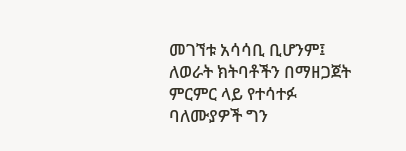መገኘቱ አሳሳቢ ቢሆንም፤ ለወራት ክትባቶችን በማዘጋጀት ምርምር ላይ የተሳተፉ ባለሙያዎች ግን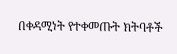በቀዳሚነት የተቀመጡት ክትባቶች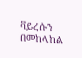ቫይረሱን በመከላከል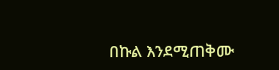በኩል እንደሚጠቅሙ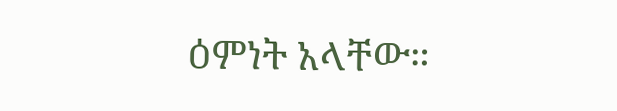ዕምነት አላቸው።